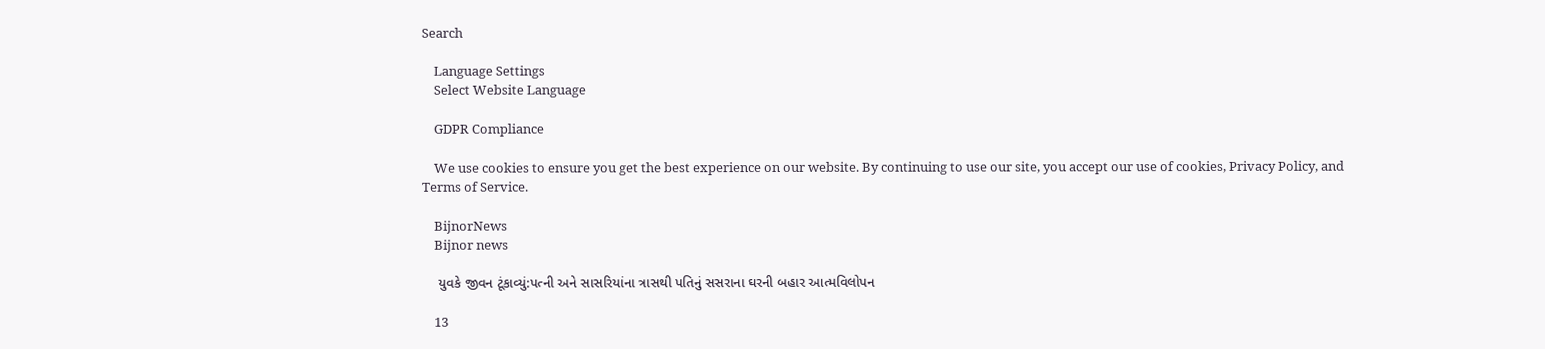Search

    Language Settings
    Select Website Language

    GDPR Compliance

    We use cookies to ensure you get the best experience on our website. By continuing to use our site, you accept our use of cookies, Privacy Policy, and Terms of Service.

    BijnorNews
    Bijnor news

    યુવકે જીવન ટૂંકાવ્યું:પત્ની અને સાસરિયાંના ત્રાસથી પતિનું સસરાના ઘરની બહાર આત્મવિલોપન

    13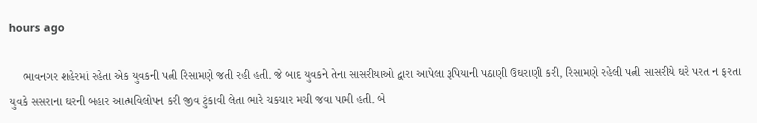hours ago

    ભાવનગર શહેરમાં રહેતા એક યુવકની પત્ની રિસામણે જતી રહી હતી. જે બાદ યુવકને તેના સાસરીયાઓ દ્વારા આપેલા રૂપિયાની પઠાણી ઉઘરાણી કરી, રિસામણે રહેલી પત્ની સાસરીયે ઘરે પરત ન ફરતા યુવકે સસરાના ઘરની બહાર આત્મવિલોપન કરી જીવ ટુંકાવી લેતા ભારે ચકચાર મચી જવા પામી હતી. બે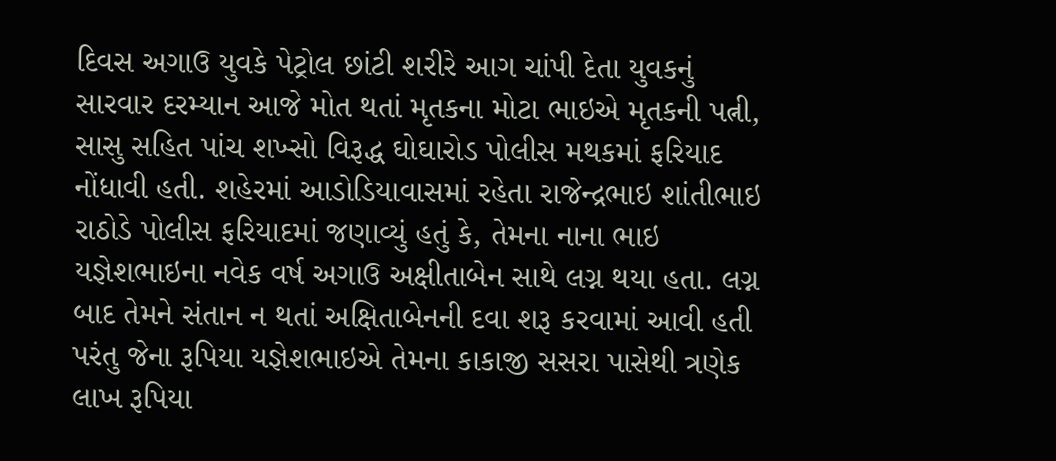દિવસ અગાઉ યુવકે પેટ્રોલ છાંટી શરીરે આગ ચાંપી દેતા યુવકનું સારવાર દરમ્યાન આજે મોત થતાં મૃતકના મોટા ભાઇએ મૃતકની પત્ની, સાસુ સહિત પાંચ શખ્સો વિરૂદ્ધ ઘોઘારોડ પોલીસ મથકમાં ફરિયાદ નોંધાવી હતી. શહેરમાં આડોડિયાવાસમાં રહેતા રાજેન્દ્રભાઇ શાંતીભાઇ રાઠોડે પોલીસ ફરિયાદમાં જણાવ્યું હતું કે, તેમના નાના ભાઇ યજ્ઞેશભાઇના નવેક વર્ષ અગાઉ અક્ષીતાબેન સાથે લગ્ન થયા હતા. લગ્ન બાદ તેમને સંતાન ન થતાં અક્ષિતાબેનની દવા શરૂ કરવામાં આવી હતી પરંતુ જેના રૂપિયા યજ્ઞેશભાઇએ તેમના કાકાજી સસરા પાસેથી ત્રણેક લાખ રૂપિયા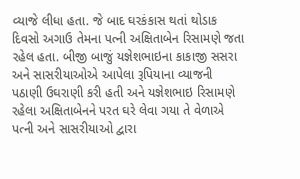વ્યાજે લીધા હતા. જે બાદ ઘરકંકાસ થતાં થોડાક દિવસો અગાઉ તેમના પત્ની અક્ષિતાબેન રિસામણે જતા રહેલ હતા. બીજી બાજું યજ્ઞેશભાઇના કાકાજી સસરા અને સાસરીયાઓએ આપેલા રૂપિયાના વ્યાજની પઠાણી ઉઘરાણી કરી હતી અને યજ્ઞેશભાઇ રિસામણે રહેલા અક્ષિતાબેનને પરત ઘરે લેવા ગયા તે વેળાએ પત્ની અને સાસરીયાઓ દ્વારા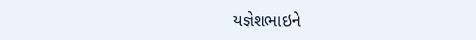યજ્ઞેશભાઇને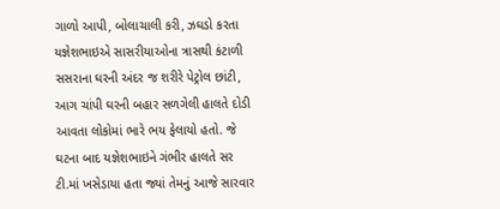ગાળો આપી, બોલાચાલી કરી, ઝઘડો કરતા યજ્ઞેશભાઇએ સાસરીયાઓના ત્રાસથી કંટાળી સસરાના ઘરની અંદર જ શરીરે પેટ્રોલ છાંટી, આગ ચાંપી ઘરની બહાર સળગેલી હાલતે દોડી આવતા લોકોમાં ભારે ભય ફેલાયો હતો. જે ઘટના બાદ યજ્ઞેશભાઇને ગંભીર હાલતે સર ટી.માં ખસેડાયા હતા જ્યાં તેમનું આજે સારવાર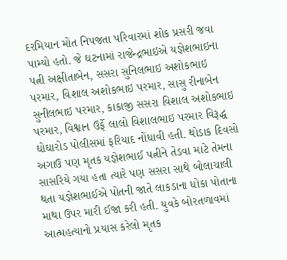દરમિયાન મોત નિપજતા પરિવારમાં શોક પ્રસરી જવા પામ્યો હતો. જે ઘટનામાં રાજેન્દ્રભાઇએ યજ્ઞેશભાઇના પત્ની અક્ષીતાબેન, સસરા સુનિલભાઇ અશોકભાઇ પરમાર, વિશાલ અશોકભાઇ પરમાર, સાસુ રીનાબેન સુનીલભાઇ પરમાર, કાકાજી સસરા વિશાલ અશોકભાઇ પરમાર, વિશ્વાન ઉર્ફે લાલો વિશાલભાઇ પરમાર વિરૂદ્ધ ઘોઘારોડ પોલીસમાં ફરિયાદ નોંધાવી હતી. થોડાક દિવસો અગાઉ પણ મૃતક યજ્ઞેશભાઈ પત્નીને તેડવા માટે તેમના સાસરિયે ગયા હતા ત્યારે પણ સસરા સાથે બોલાચાલી થતા યજ્ઞેશભાઈએ પોતની જાતે લાકડાના ધોકા પોતાના માથા ઉપર મારી ઈજા કરી હતી. યુવકે બોરતળાવમાં આત્મહત્યાનો પ્રયાસ કરેલો મૃતક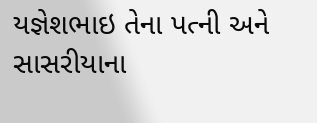યજ્ઞેશભાઇ તેના પત્ની અને સાસરીયાના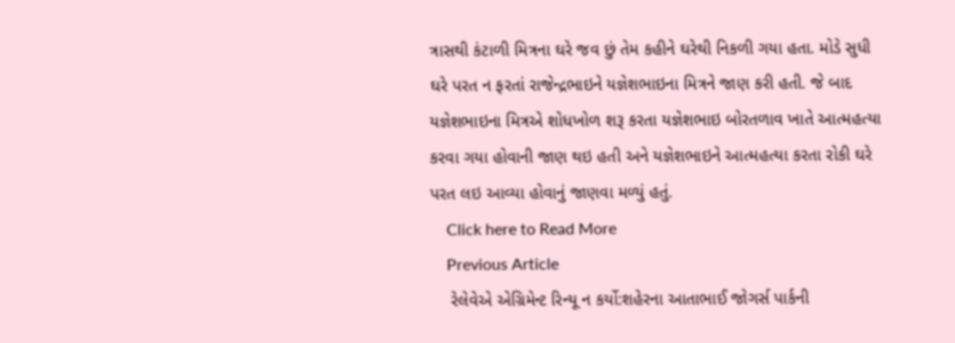ત્રાસથી કંટાળી મિત્રના ઘરે જવ છું તેમ કહીને ઘરેથી નિકળી ગયા હતા. મોડે સુધી ઘરે પરત ન ફરતાં રાજેન્દ્રભાઇને યજ્ઞેશભાઇના મિત્રને જાણ કરી હતી. જે બાદ યજ્ઞેશભાઇના મિત્રએ શોધખોળ શરૂ કરતા યજ્ઞેશભાઇ બોરતળાવ ખાતે આત્મહત્યા કરવા ગયા હોવાની જાણ થઇ હતી અને યજ્ઞેશભાઇને આત્મહત્યા કરતા રોકી ઘરે પરત લઇ આવ્યા હોવાનું જાણવા મળ્યું હતું.
    Click here to Read More
    Previous Article
    રેલેવેએ એગ્રિમેન્ટ રિન્યૂ ન કર્યો:શહેરના આતાભાઈ જોગર્સ પાર્કની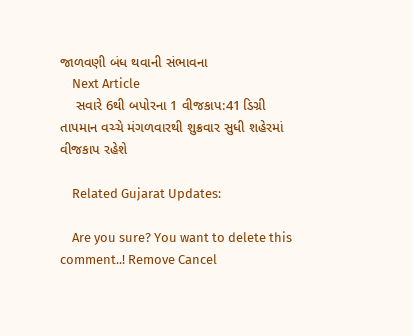જાળવણી બંધ થવાની સંભાવના
    Next Article
    સવારે 6થી બપોરના 1 વીજકાપ:41 ડિગ્રી તાપમાન વચ્ચે મંગળવારથી શુક્રવાર સુધી શહેરમાં વીજકાપ રહેશે

    Related Gujarat Updates:

    Are you sure? You want to delete this comment..! Remove Cancel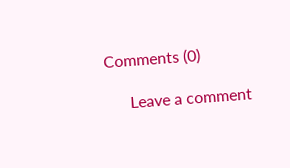Comments (0)

      Leave a comment